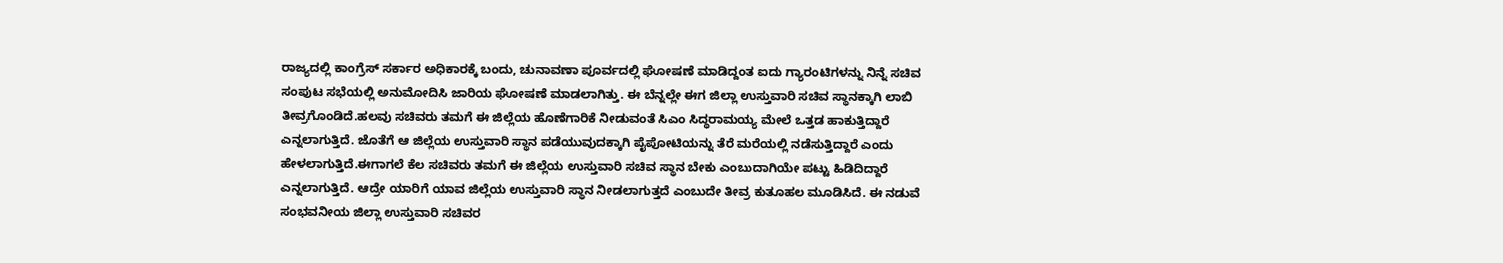ರಾಜ್ಯದಲ್ಲಿ ಕಾಂಗ್ರೆಸ್ ಸರ್ಕಾರ ಅಧಿಕಾರಕ್ಕೆ ಬಂದು, ಚುನಾವಣಾ ಪೂರ್ವದಲ್ಲಿ ಘೋಷಣೆ ಮಾಡಿದ್ದಂತ ಐದು ಗ್ಯಾರಂಟಿಗಳನ್ನು ನಿನ್ನೆ ಸಚಿವ ಸಂಪುಟ ಸಭೆಯಲ್ಲಿ ಅನುಮೋದಿಸಿ ಜಾರಿಯ ಘೋಷಣೆ ಮಾಡಲಾಗಿತ್ತು. ಈ ಬೆನ್ನಲ್ಲೇ ಈಗ ಜಿಲ್ಲಾ ಉಸ್ತುವಾರಿ ಸಚಿವ ಸ್ಥಾನಕ್ಕಾಗಿ ಲಾಬಿ ತೀವ್ರಗೊಂಡಿದೆ.ಹಲವು ಸಚಿವರು ತಮಗೆ ಈ ಜಿಲ್ಲೆಯ ಹೊಣೆಗಾರಿಕೆ ನೀಡುವಂತೆ ಸಿಎಂ ಸಿದ್ಧರಾಮಯ್ಯ ಮೇಲೆ ಒತ್ತಡ ಹಾಕುತ್ತಿದ್ದಾರೆ ಎನ್ನಲಾಗುತ್ತಿದೆ. ಜೊತೆಗೆ ಆ ಜಿಲ್ಲೆಯ ಉಸ್ತುವಾರಿ ಸ್ಥಾನ ಪಡೆಯುವುದಕ್ಕಾಗಿ ಪೈಪೋಟಿಯನ್ನು ತೆರೆ ಮರೆಯಲ್ಲಿ ನಡೆಸುತ್ತಿದ್ದಾರೆ ಎಂದು ಹೇಳಲಾಗುತ್ತಿದೆ.ಈಗಾಗಲೆ ಕೆಲ ಸಚಿವರು ತಮಗೆ ಈ ಜಿಲ್ಲೆಯ ಉಸ್ತುವಾರಿ ಸಚಿವ ಸ್ಥಾನ ಬೇಕು ಎಂಬುದಾಗಿಯೇ ಪಟ್ಟು ಹಿಡಿದಿದ್ದಾರೆ ಎನ್ನಲಾಗುತ್ತಿದೆ. ಆದ್ರೇ ಯಾರಿಗೆ ಯಾವ ಜಿಲ್ಲೆಯ ಉಸ್ತುವಾರಿ ಸ್ಥಾನ ನೀಡಲಾಗುತ್ತದೆ ಎಂಬುದೇ ತೀವ್ರ ಕುತೂಹಲ ಮೂಡಿಸಿದೆ. ಈ ನಡುವೆ ಸಂಭವನೀಯ ಜಿಲ್ಲಾ ಉಸ್ತುವಾರಿ ಸಚಿವರ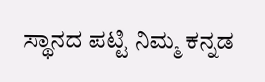ಸ್ಥಾನದ ಪಟ್ಟಿ ನಿಮ್ಮ ಕನ್ನಡ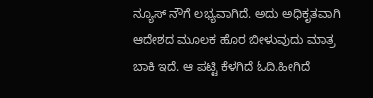ನ್ಯೂಸ್ ನೌಗೆ ಲಭ್ಯವಾಗಿದೆ. ಅದು ಅಧಿಕೃತವಾಗಿ ಆದೇಶದ ಮೂಲಕ ಹೊರ ಬೀಳುವುದು ಮಾತ್ರ ಬಾಕಿ ಇದೆ. ಆ ಪಟ್ಟಿ ಕೆಳಗಿದೆ ಓದಿ.ಹೀಗಿದೆ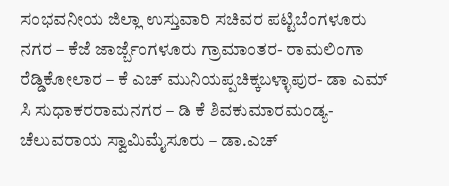ಸಂಭವನೀಯ ಜಿಲ್ಲಾ ಉಸ್ತುವಾರಿ ಸಚಿವರ ಪಟ್ಟಿಬೆಂಗಳೂರು ನಗರ – ಕೆಜೆ ಜಾರ್ಜ್ಬೆಂಗಳೂರು ಗ್ರಾಮಾಂತರ- ರಾಮಲಿಂಗಾ ರೆಡ್ಡಿಕೋಲಾರ – ಕೆ ಎಚ್ ಮುನಿಯಪ್ಪಚಿಕ್ಕಬಳ್ಳಾಪುರ- ಡಾ ಎಮ್ ಸಿ ಸುಧಾಕರರಾಮನಗರ – ಡಿ ಕೆ ಶಿವಕುಮಾರಮಂಡ್ಯ- ಚೆಲುವರಾಯ ಸ್ವಾಮಿಮೈಸೂರು – ಡಾ.ಎಚ್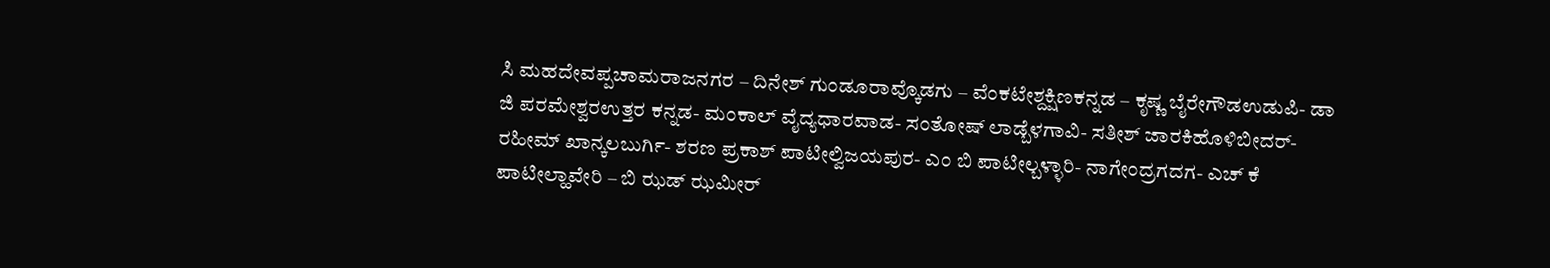ಸಿ ಮಹದೇವಪ್ಪಚಾಮರಾಜನಗರ – ದಿನೇಶ್ ಗುಂಡೂರಾವ್ಕೊಡಗು – ವೆಂಕಟೇಶ್ದಕ್ಷಿಣಕನ್ನಡ – ಕೃಷ್ಣ ಬೈರೇಗೌಡಉಡುಪಿ- ಡಾ ಜಿ ಪರಮೇಶ್ವರಉತ್ತರ ಕನ್ನಡ- ಮಂಕಾಲ್ ವೈದ್ಯಧಾರವಾಡ- ಸಂತೋಷ್ ಲಾಡ್ಬೆಳಗಾವಿ- ಸತೀಶ್ ಜಾರಕಿಹೊಳಿಬೀದರ್- ರಹೀಮ್ ಖಾನ್ಕಲಬುರ್ಗಿ- ಶರಣ ಪ್ರಕಾಶ್ ಪಾಟೀಲ್ವಿಜಯಪುರ- ಎಂ ಬಿ ಪಾಟೀಲ್ಬಳ್ಳಾರಿ- ನಾಗೇಂದ್ರಗದಗ- ಎಚ್ ಕೆ ಪಾಟೀಲ್ಹಾವೇರಿ – ಬಿ ಝಡ್ ಝಮೀರ್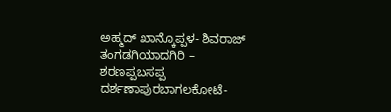ಅಹ್ಮದ್ ಖಾನ್ಕೊಪ್ಪಳ- ಶಿವರಾಜ್ ತಂಗಡಗಿಯಾದಗಿರಿ – ಶರಣಪ್ಪಬಸಪ್ಪ ದರ್ಶಣಾಪುರಬಾಗಲಕೋಟೆ-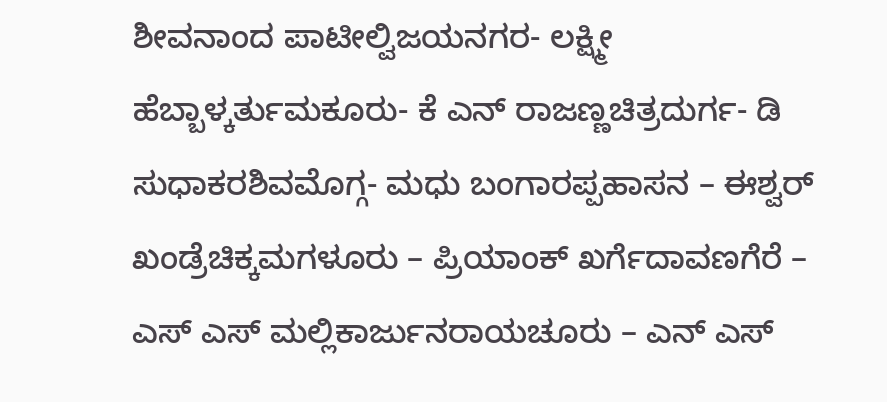ಶೀವನಾಂದ ಪಾಟೀಲ್ವಿಜಯನಗರ- ಲಕ್ಷ್ಮೀ ಹೆಬ್ಬಾಳ್ಕರ್ತುಮಕೂರು- ಕೆ ಎನ್ ರಾಜಣ್ಣಚಿತ್ರದುರ್ಗ- ಡಿ ಸುಧಾಕರಶಿವಮೊಗ್ಗ- ಮಧು ಬಂಗಾರಪ್ಪಹಾಸನ – ಈಶ್ವರ್ ಖಂಡ್ರೆಚಿಕ್ಕಮಗಳೂರು – ಪ್ರಿಯಾಂಕ್ ಖರ್ಗೆದಾವಣಗೆರೆ – ಎಸ್ ಎಸ್ ಮಲ್ಲಿಕಾರ್ಜುನರಾಯಚೂರು – ಎನ್ ಎಸ್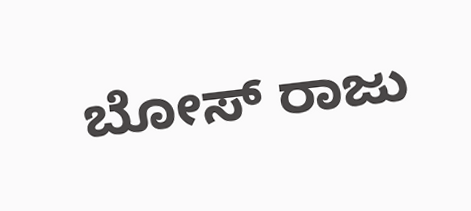ಬೋಸ್ ರಾಜು